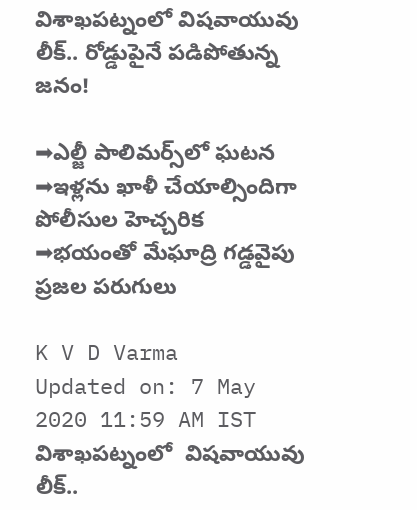విశాఖపట్నంలో విషవాయువు లీక్.. రోడ్డుపైనే పడిపోతున్న జనం!

➡ఎల్జీ పాలిమర్స్‌లో ఘటన ➡ఇళ్లను ఖాళీ చేయాల్సిందిగా పోలీసుల హెచ్చరిక ➡భయంతో మేఘాద్రి గడ్డవైపు ప్రజల పరుగులు

K V D Varma
Updated on: 7 May 2020 11:59 AM IST
విశాఖపట్నంలో  విషవాయువు లీక్..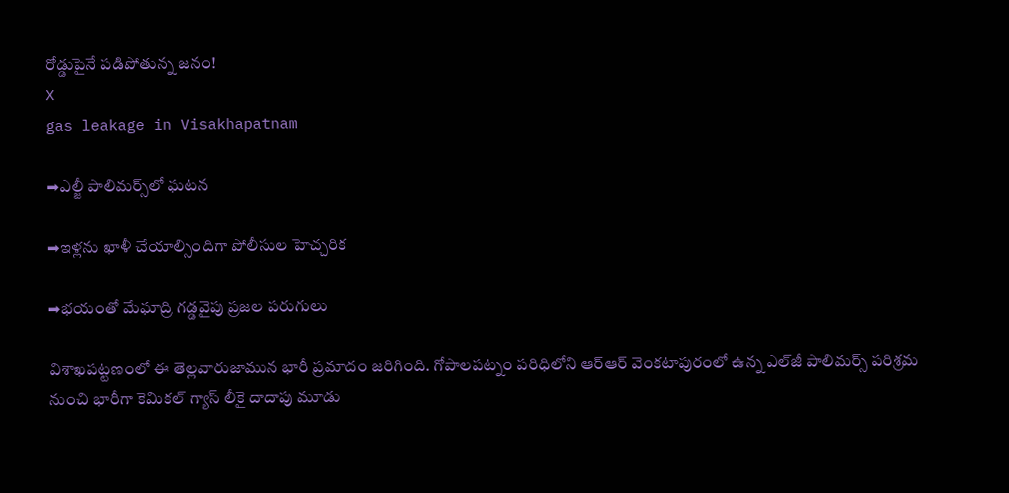రోడ్డుపైనే పడిపోతున్న జనం!
X
gas leakage in Visakhapatnam

➡ఎల్జీ పాలిమర్స్‌లో ఘటన

➡ఇళ్లను ఖాళీ చేయాల్సిందిగా పోలీసుల హెచ్చరిక

➡భయంతో మేఘాద్రి గడ్డవైపు ప్రజల పరుగులు

విశాఖపట్టణంలో ఈ తెల్లవారుజామున భారీ ప్రమాదం జరిగింది. గోపాలపట్నం పరిధిలోని ఆర్ఆర్ వెంకటాపురంలో ఉన్న ఎల్‌జీ పాలిమర్స్ పరిశ్రమ నుంచి భారీగా కెమికల్ గ్యాస్ లీకై దాదాపు మూడు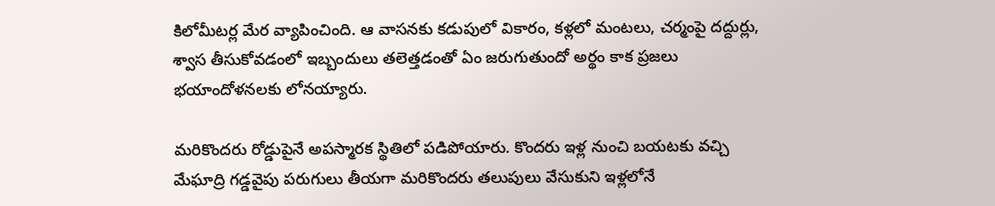కిలోమీటర్ల మేర వ్యాపించింది. ఆ వాసనకు కడుపులో వికారం, కళ్లలో మంటలు, చర్మంపై దద్దుర్లు, శ్వాస తీసుకోవడంలో ఇబ్బందులు తలెత్తడంతో ఏం జరుగుతుందో అర్థం కాక ప్రజలు భయాందోళనలకు లోనయ్యారు.

మరికొందరు రోడ్డుపైనే అపస్మారక స్థితిలో పడిపోయారు. కొందరు ఇళ్ల నుంచి బయటకు వచ్చి మేఘాద్రి గడ్డవైపు పరుగులు తీయగా మరికొందరు తలుపులు వేసుకుని ఇళ్లలోనే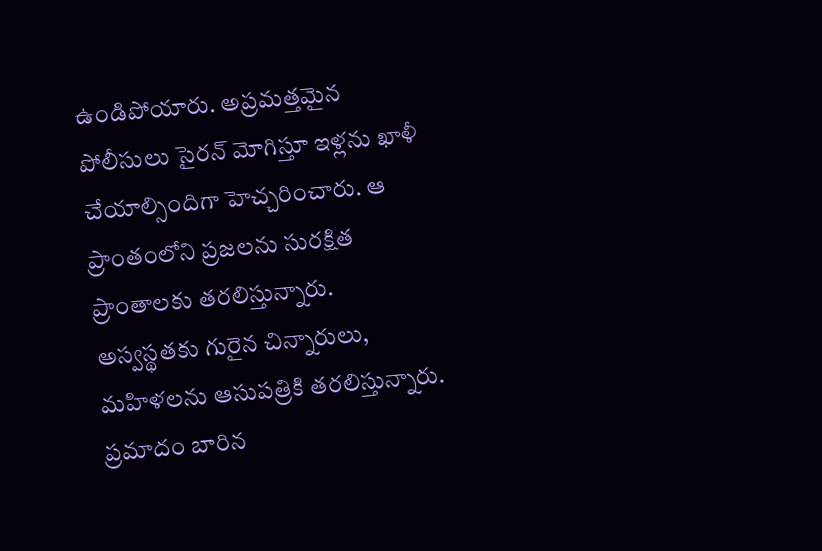ఉండిపోయారు. అప్రమత్తమైన పోలీసులు సైరన్‌ మోగిస్తూ ఇళ్లను ఖాళీ చేయాల్సిందిగా హెచ్చరించారు. ఆ ప్రాంతంలోని ప్రజలను సురక్షిత ప్రాంతాలకు తరలిస్తున్నారు. అస్వస్థతకు గురైన చిన్నారులు, మహిళలను ఆసుపత్రికి తరలిస్తున్నారు. ప్రమాదం బారిన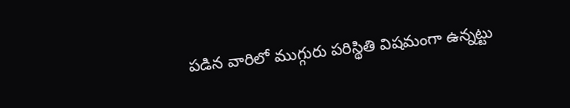పడిన వారిలో ముగ్గురు పరిస్థితి విషమంగా ఉన్నట్టు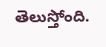తెలుస్తోంది.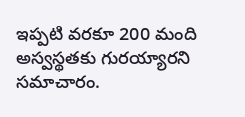ఇప్పటి వరకూ 200 మంది అస్వస్థతకు గురయ్యారని సమాచారం.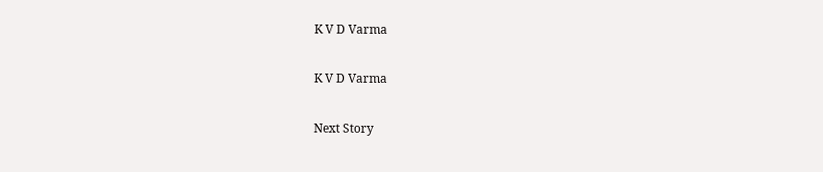K V D Varma

K V D Varma

Next Story